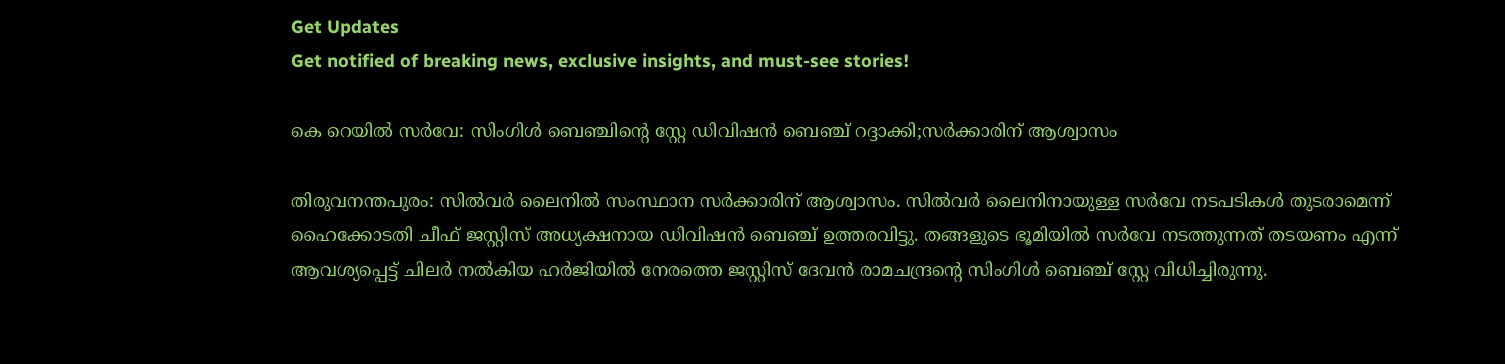Get Updates
Get notified of breaking news, exclusive insights, and must-see stories!

കെ റെയില്‍ സര്‍വേ: സിംഗിള്‍ ബെഞ്ചിന്റെ സ്റ്റേ ഡിവിഷന്‍ ബെഞ്ച് റദ്ദാക്കി;സര്‍ക്കാരിന് ആശ്വാസം

തിരുവനന്തപുരം: സില്‍വര്‍ ലൈനില്‍ സംസ്ഥാന സര്‍ക്കാരിന് ആശ്വാസം. സില്‍വര്‍ ലൈനിനായുള്ള സര്‍വേ നടപടികള്‍ തുടരാമെന്ന് ഹൈക്കോടതി ചീഫ് ജസ്റ്റിസ് അധ്യക്ഷനായ ഡിവിഷന്‍ ബെഞ്ച് ഉത്തരവിട്ടു. തങ്ങളുടെ ഭൂമിയില്‍ സര്‍വേ നടത്തുന്നത് തടയണം എന്ന് ആവശ്യപ്പെട്ട് ചിലര്‍ നല്‍കിയ ഹര്‍ജിയില്‍ നേരത്തെ ജസ്റ്റിസ് ദേവന്‍ രാമചന്ദ്രന്റെ സിംഗിള്‍ ബെഞ്ച് സ്റ്റേ വിധിച്ചിരുന്നു.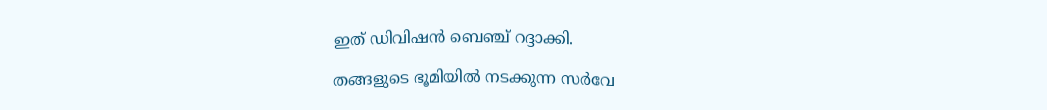ഇത് ഡിവിഷന്‍ ബെഞ്ച് റദ്ദാക്കി.

തങ്ങളുടെ ഭൂമിയില്‍ നടക്കുന്ന സര്‍വേ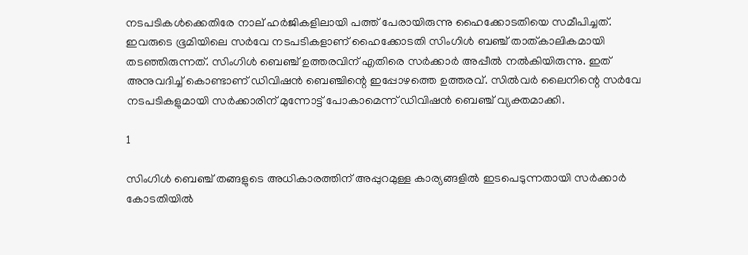നടപടികള്‍ക്കെതിരേ നാല് ഹര്‍ജികളിലായി പത്ത് പേരായിരുന്നു ഹൈക്കോടതിയെ സമീപിച്ചത്. ഇവരുടെ ഭൂമിയിലെ സര്‍വേ നടപടികളാണ് ഹൈക്കോടതി സിംഗിള്‍ ബഞ്ച് താത്കാലികമായി തടഞ്ഞിരുന്നത്. സിംഗിള്‍ ബെഞ്ച് ഉത്തരവിന് എതിരെ സര്‍ക്കാര്‍ അപ്പീല്‍ നല്‍കിയിരുന്നു. ഇത് അനുവദിച്ച് കൊണ്ടാണ് ഡിവിഷന്‍ ബെഞ്ചിന്റെ ഇപ്പോഴത്തെ ഉത്തരവ്. സില്‍വര്‍ ലൈനിന്റെ സര്‍വേ നടപടികളുമായി സര്‍ക്കാരിന് മുന്നോട്ട് പോകാമെന്ന് ഡിവിഷന്‍ ബെഞ്ച് വ്യക്തമാക്കി.

1

സിംഗിള്‍ ബെഞ്ച് തങ്ങളുടെ അധികാരത്തിന് അപ്പുറമുള്ള കാര്യങ്ങളില്‍ ഇടപെടുന്നതായി സര്‍ക്കാര്‍ കോടതിയില്‍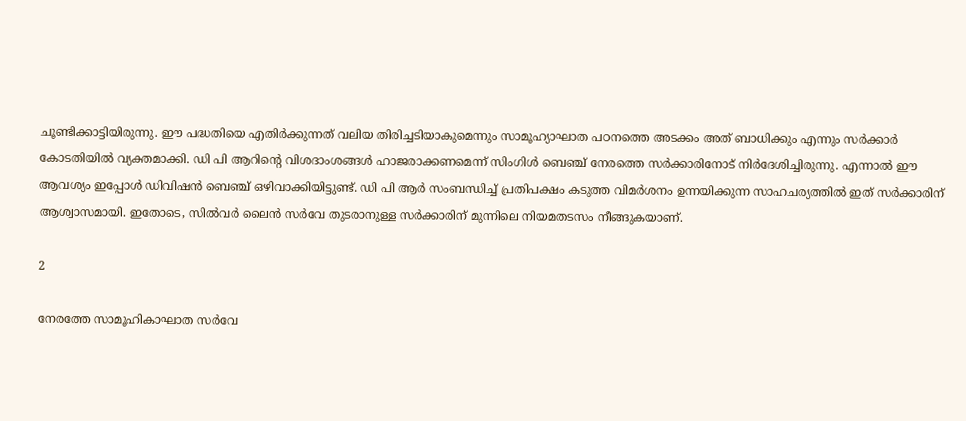ചൂണ്ടിക്കാട്ടിയിരുന്നു. ഈ പദ്ധതിയെ എതിര്‍ക്കുന്നത് വലിയ തിരിച്ചടിയാകുമെന്നും സാമൂഹ്യാഘാത പഠനത്തെ അടക്കം അത് ബാധിക്കും എന്നും സര്‍ക്കാര്‍ കോടതിയില്‍ വ്യക്തമാക്കി. ഡി പി ആറിന്റെ വിശദാംശങ്ങള്‍ ഹാജരാക്കണമെന്ന് സിംഗിള്‍ ബെഞ്ച് നേരത്തെ സര്‍ക്കാരിനോട് നിര്‍ദേശിച്ചിരുന്നു. എന്നാല്‍ ഈ ആവശ്യം ഇപ്പോള്‍ ഡിവിഷന്‍ ബെഞ്ച് ഒഴിവാക്കിയിട്ടുണ്ട്. ഡി പി ആര്‍ സംബന്ധിച്ച് പ്രതിപക്ഷം കടുത്ത വിമര്‍ശനം ഉന്നയിക്കുന്ന സാഹചര്യത്തില്‍ ഇത് സര്‍ക്കാരിന് ആശ്വാസമായി. ഇതോടെ, സില്‍വര്‍ ലൈന്‍ സര്‍വേ തുടരാനുള്ള സര്‍ക്കാരിന് മുന്നിലെ നിയമതടസം നീങ്ങുകയാണ്.

2

നേരത്തേ സാമൂഹികാഘാത സര്‍വേ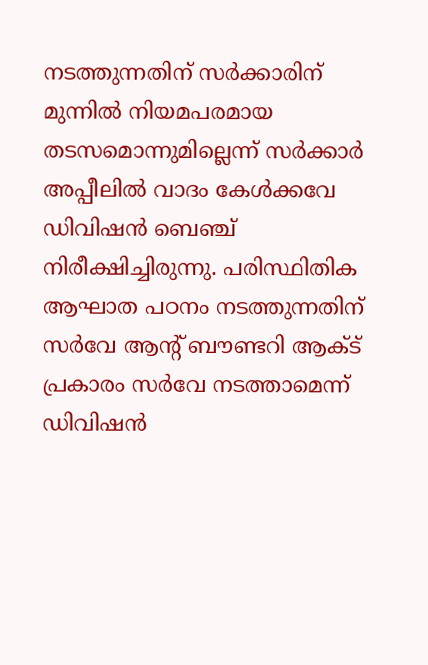നടത്തുന്നതിന് സര്‍ക്കാരിന് മുന്നില്‍ നിയമപരമായ തടസമൊന്നുമില്ലെന്ന് സര്‍ക്കാര്‍ അപ്പീലില്‍ വാദം കേള്‍ക്കവേ ഡിവിഷന്‍ ബെഞ്ച് നിരീക്ഷിച്ചിരുന്നു. പരിസ്ഥിതിക ആഘാത പഠനം നടത്തുന്നതിന് സര്‍വേ ആന്റ് ബൗണ്ടറി ആക്ട് പ്രകാരം സര്‍വേ നടത്താമെന്ന് ഡിവിഷന്‍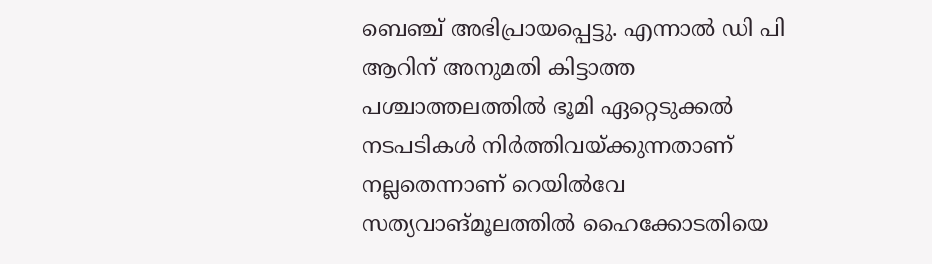ബെഞ്ച് അഭിപ്രായപ്പെട്ടു. എന്നാല്‍ ഡി പി ആറിന് അനുമതി കിട്ടാത്ത പശ്ചാത്തലത്തില്‍ ഭൂമി ഏറ്റെടുക്കല്‍ നടപടികള്‍ നിര്‍ത്തിവയ്ക്കുന്നതാണ് നല്ലതെന്നാണ് റെയില്‍വേ സത്യവാങ്മൂലത്തില്‍ ഹൈക്കോടതിയെ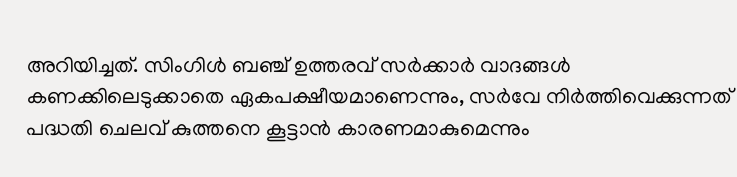അറിയിച്ചത്. സിംഗിള്‍ ബഞ്ച് ഉത്തരവ് സര്‍ക്കാര്‍ വാദങ്ങള്‍ കണക്കിലെടുക്കാതെ ഏകപക്ഷീയമാണെന്നും, സര്‍വേ നിര്‍ത്തിവെക്കുന്നത് പദ്ധതി ചെലവ് കുത്തനെ കൂട്ടാന്‍ കാരണമാകുമെന്നും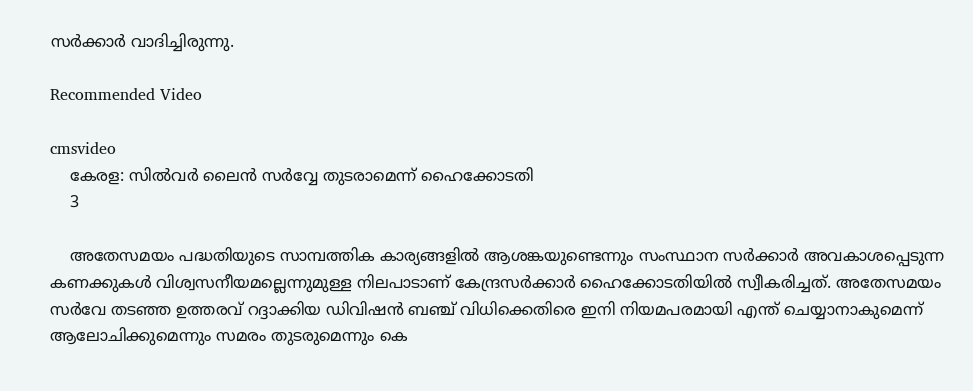സര്‍ക്കാര്‍ വാദിച്ചിരുന്നു.

Recommended Video

cmsvideo
    കേരള: സില്‍വര്‍ ലൈന്‍ സര്‍വ്വേ തുടരാമെന്ന് ഹൈക്കോടതി
    3

    അതേസമയം പദ്ധതിയുടെ സാമ്പത്തിക കാര്യങ്ങളില്‍ ആശങ്കയുണ്ടെന്നും സംസ്ഥാന സര്‍ക്കാര്‍ അവകാശപ്പെടുന്ന കണക്കുകള്‍ വിശ്വസനീയമല്ലെന്നുമുള്ള നിലപാടാണ് കേന്ദ്രസര്‍ക്കാര്‍ ഹൈക്കോടതിയില്‍ സ്വീകരിച്ചത്. അതേസമയം സര്‍വേ തടഞ്ഞ ഉത്തരവ് റദ്ദാക്കിയ ഡിവിഷന്‍ ബഞ്ച് വിധിക്കെതിരെ ഇനി നിയമപരമായി എന്ത് ചെയ്യാനാകുമെന്ന് ആലോചിക്കുമെന്നും സമരം തുടരുമെന്നും കെ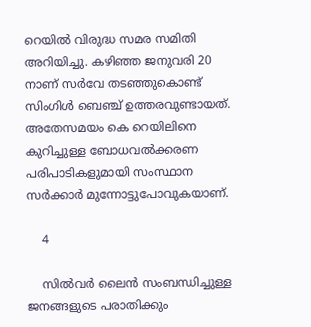റെയില്‍ വിരുദ്ധ സമര സമിതി അറിയിച്ചു. കഴിഞ്ഞ ജനുവരി 20 നാണ് സര്‍വേ തടഞ്ഞുകൊണ്ട് സിംഗിള്‍ ബെഞ്ച് ഉത്തരവുണ്ടായത്. അതേസമയം കെ റെയിലിനെ കുറിച്ചുള്ള ബോധവല്‍ക്കരണ പരിപാടികളുമായി സംസ്ഥാന സര്‍ക്കാര്‍ മുന്നോട്ടുപോവുകയാണ്.

    4

    സില്‍വര്‍ ലൈന്‍ സംബന്ധിച്ചുള്ള ജനങ്ങളുടെ പരാതിക്കും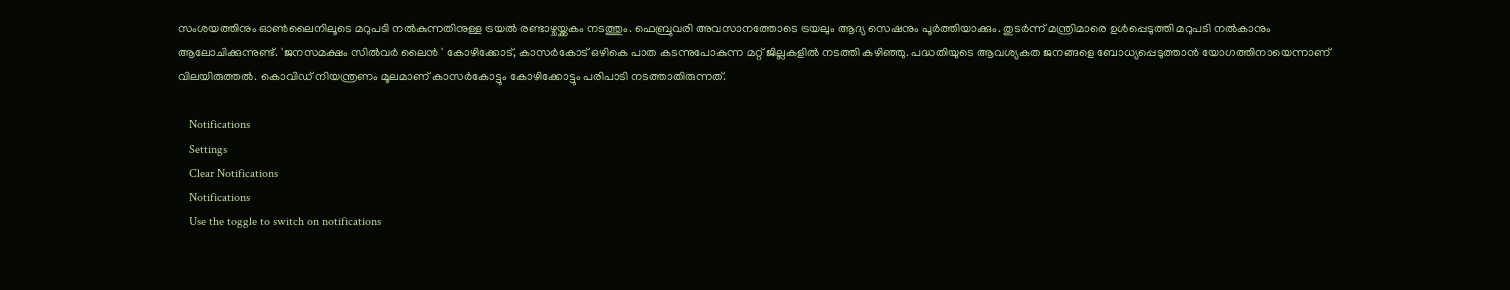സംശയത്തിനും ഓണ്‍ലൈനിലൂടെ മറുപടി നല്‍കുന്നതിനുള്ള ട്രയല്‍ രണ്ടാഴ്ചയ്ക്കകം നടത്തും. ഫെബ്രുവരി അവസാനത്തോടെ ട്രയലും ആദ്യ സെഷനും പൂര്‍ത്തിയാക്കും. തുടര്‍ന്ന് മന്ത്രിമാരെ ഉള്‍പ്പെടുത്തി മറുപടി നല്‍കാനും ആലോചിക്കുന്നുണ്ട്. 'ജനസമക്ഷം സില്‍വര്‍ ലൈന്‍ ' കോഴിക്കോട്, കാസര്‍കോട് ഒഴികെ പാത കടന്നുപോകുന്ന മറ്റ് ജില്ലകളില്‍ നടത്തി കഴിഞ്ഞു. പദ്ധതിയുടെ ആവശ്യകത ജനങ്ങളെ ബോധ്യപ്പെടുത്താന്‍ യോഗത്തിനായെന്നാണ് വിലയിരുത്തല്‍. കൊവിഡ് നിയന്ത്രണം മൂലമാണ് കാസര്‍കോട്ടും കോഴിക്കോട്ടും പരിപാടി നടത്താതിരുന്നത്.

    Notifications
    Settings
    Clear Notifications
    Notifications
    Use the toggle to switch on notifications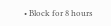• Block for 8 hours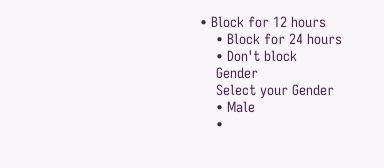• Block for 12 hours
    • Block for 24 hours
    • Don't block
    Gender
    Select your Gender
    • Male
    •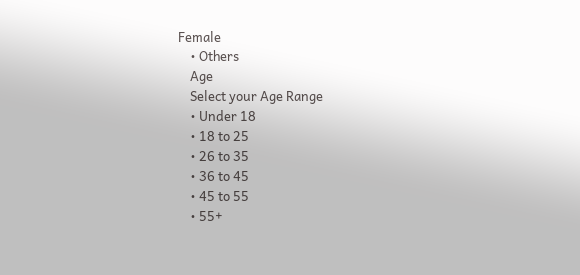Female
    • Others
    Age
    Select your Age Range
    • Under 18
    • 18 to 25
    • 26 to 35
    • 36 to 45
    • 45 to 55
    • 55+